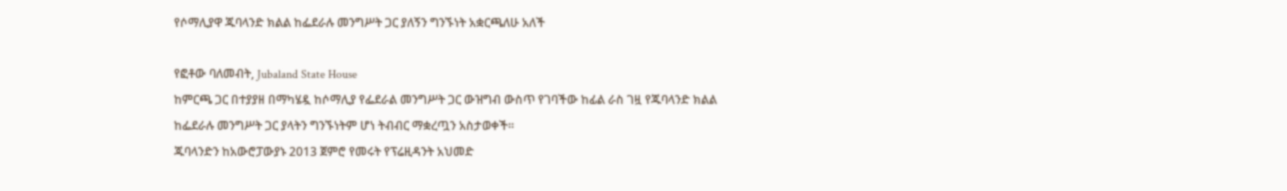የሶማሊያዋ ጁባላንድ ክልል ከፌደራሉ መንግሥት ጋር ያለኝን ግንኙነት አቋርጫለሁ አለች

የፎቶው ባለመብት, Jubaland State House
ከምርጫ ጋር በተያያዘ በማካሄዷ ከሶማሊያ የፌደራል መንግሥት ጋር ውዝግብ ውስጥ የገባችው ከፊል ራስ ገዟ የጁባላንድ ክልል ከፌደራሉ መንግሥት ጋር ያላትን ግንኙነትም ሆነ ትብብር ማቋረጧን አስታወቀች።
ጁባላንድን ከአውሮፓውያኑ 2013 ጀምሮ የመሩት የፕሬዚዳንት አህመድ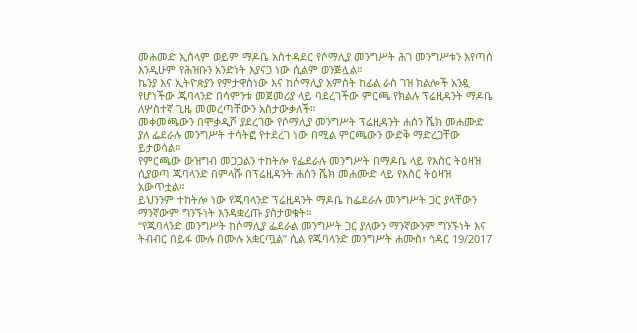መሐመድ ኢስላም ወይም ማዶቤ አስተዳደር የሶማሊያ መንግሥት ሕገ መንግሥቱን እየጣሰ እንዲሁም የሕዝቡን አንድነት እያናጋ ነው ሲልም ወንጅሏል።
ኬንያ እና ኢትዮጵያን የምታዋስነው እና ከሶማሊያ አምስት ከፊል ራስ ገዝ ክልሎች አንዷ የሆነችው ጁባላንድ በሳምንቱ መጀመሪያ ላይ ባደረገችው ምርጫ የክልሉ ፕሬዚዳንት ማዶቤ ለሦስተኛ ጊዜ መመረጣቸውን አስታውቃለች።
መቀመጫውን በሞቃዲሾ ያደረገው የሶማሊያ መንግሥት ፕሬዚዳንት ሐሰን ሼክ መሐሙድ ያለ ፌደራሉ መንግሥት ተሳትፎ የተደረገ ነው በሚል ምርጫውን ውድቅ ማድረጋቸው ይታወሳል።
የምርጫው ውዝግብ መጋጋልን ተከትሎ የፌደራሉ መንግሥት በማዶቤ ላይ የእስር ትዕዛዝ ሲያወጣ ጁባላንድ በምላሹ በፕሬዚዳንት ሐሰን ሼክ መሐሙድ ላይ የእስር ትዕዛዝ አውጥቷል።
ይህንንም ተከትሎ ነው የጁባላንድ ፕሬዚዳንት ማዶቤ ከፌደራሉ መንግሥት ጋር ያላቸውን ማንኛውም ግንኙነት እንዳቋረጡ ያስታወቁት።
“የጁባላንድ መንግሥት ከሶማሊያ ፌደራል መንግሥት ጋር ያለውን ማንኛውንም ግንኙነት እና ትብብር በይፋ ሙሉ በሙሉ አቋርጧል” ሲል የጁባላንድ መንግሥት ሐሙስ፣ ኅዳር 19/2017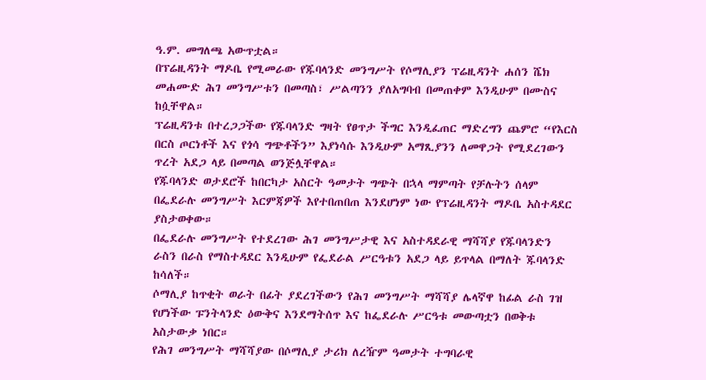ዓ.ም. መግለጫ አውጥቷል።
በፕሬዚዳንት ማዶቤ የሚመራው የጁባላንድ መንግሥት የሶማሊያን ፕሬዚዳንት ሐሰን ሼክ መሐሙድ ሕገ መንግሥቱን በመጣስ፣ ሥልጣንን ያለአግባብ በመጠቀም እንዲሁም በሙስና ከሷቸዋል።
ፕሬዚዳንቱ በተረጋጋችው የጁባላንድ ግዛት የፀጥታ ችግር እንዲፈጠር ማድረግን ጨምሮ “የእርስ በርስ ጦርነቶች እና የጎሳ ግጭቶችን” እያነሳሱ እንዲሁም አማጺያንን ለመዋጋት የሚደረገውን ጥረት አደጋ ላይ በመጣል ወንጅሏቸዋል።
የጁባላንድ ወታደሮች ከበርካታ አስርት ዓመታት ግጭት በኋላ ማምጣት የቻሉትን ሰላም በፌደራሉ መንግሥት እርምጃዎች እየተበጠበጠ እንደሆነም ነው የፕሬዚዳንት ማዶቤ አስተዳደር ያስታወቀው።
በፌደራሉ መንግሥት የተደረገው ሕገ መንግሥታዊ እና አስተዳደራዊ ማሻሻያ የጁባላንድን ራስን በራስ የማስተዳደር እንዲሁም የፌደራል ሥርዓቱን አደጋ ላይ ይጥላል በማለት ጁባላንድ ከሳለች።
ሶማሊያ ከጥቂት ወራት በፊት ያደረገችውን የሕገ መንግሥት ማሻሻያ ሌላኛዋ ከፊል ራስ ገዝ የሆነችው ፑንትላንድ ዕውቅና እንደማትሰጥ እና ከፌደራሉ ሥርዓቱ መውጣቷን በወቅቱ አስታውቃ ነበር።
የሕገ መንግሥት ማሻሻያው በሶማሊያ ታሪክ ለረዥም ዓመታት ተግባራዊ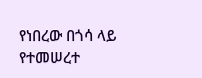የነበረው በጎሳ ላይ የተመሠረተ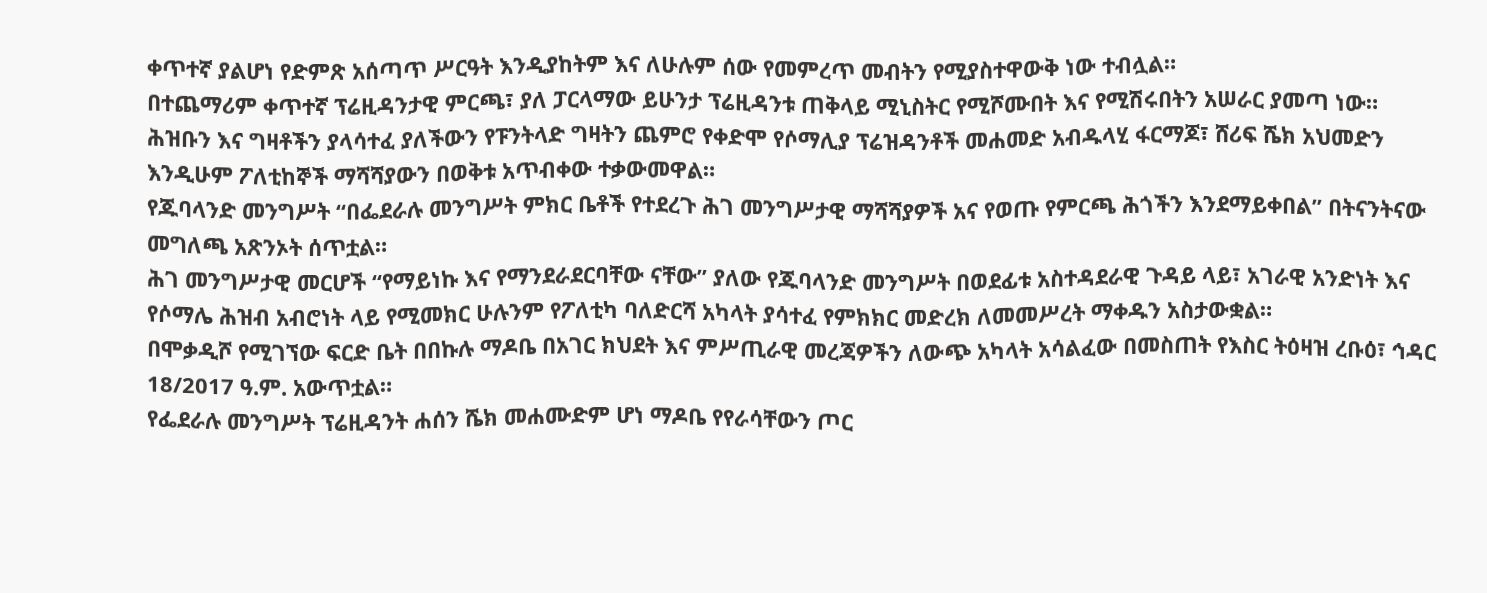ቀጥተኛ ያልሆነ የድምጽ አሰጣጥ ሥርዓት እንዲያከትም እና ለሁሉም ሰው የመምረጥ መብትን የሚያስተዋውቅ ነው ተብሏል።
በተጨማሪም ቀጥተኛ ፕሬዚዳንታዊ ምርጫ፣ ያለ ፓርላማው ይሁንታ ፕሬዚዳንቱ ጠቅላይ ሚኒስትር የሚሾሙበት እና የሚሽሩበትን አሠራር ያመጣ ነው።
ሕዝቡን እና ግዛቶችን ያላሳተፈ ያለችውን የፑንትላድ ግዛትን ጨምሮ የቀድሞ የሶማሊያ ፕሬዝዳንቶች መሐመድ አብዱላሂ ፋርማጆ፣ ሸሪፍ ሼክ አህመድን እንዲሁም ፖለቲከኞች ማሻሻያውን በወቅቱ አጥብቀው ተቃውመዋል።
የጁባላንድ መንግሥት “በፌደራሉ መንግሥት ምክር ቤቶች የተደረጉ ሕገ መንግሥታዊ ማሻሻያዎች አና የወጡ የምርጫ ሕጎችን እንደማይቀበል” በትናንትናው መግለጫ አጽንኦት ሰጥቷል።
ሕገ መንግሥታዊ መርሆች “የማይነኩ እና የማንደራደርባቸው ናቸው” ያለው የጁባላንድ መንግሥት በወደፊቱ አስተዳደራዊ ጉዳይ ላይ፣ አገራዊ አንድነት እና የሶማሌ ሕዝብ አብሮነት ላይ የሚመክር ሁሉንም የፖለቲካ ባለድርሻ አካላት ያሳተፈ የምክክር መድረክ ለመመሥረት ማቀዱን አስታውቋል።
በሞቃዲሾ የሚገኘው ፍርድ ቤት በበኩሉ ማዶቤ በአገር ክህደት እና ምሥጢራዊ መረጃዎችን ለውጭ አካላት አሳልፈው በመስጠት የእስር ትዕዛዝ ረቡዕ፣ ኅዳር 18/2017 ዓ.ም. አውጥቷል።
የፌደራሉ መንግሥት ፕሬዚዳንት ሐሰን ሼክ መሐሙድም ሆነ ማዶቤ የየራሳቸውን ጦር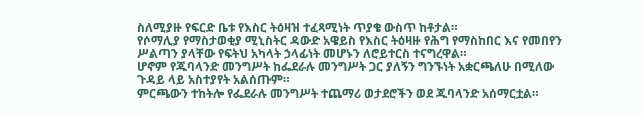ስለሚያዙ የፍርድ ቤቱ የእስር ትዕዛዝ ተፈጻሚነት ጥያቄ ውስጥ ከቶታል።
የሶማሊያ የማስታወቂያ ሚኒስትር ዳውድ አዌይስ የእስር ትዕዛዙ የሕግ የማስከበር እና የመበየን ሥልጣን ያላቸው የፍትህ አካላት ኃላፊነት መሆኑን ለሮይተርስ ተናግረዋል።
ሆኖም የጁባላንድ መንግሥት ከፌደራሉ መንግሥት ጋር ያለኝን ግንኙነት አቋርጫለሁ በሚለው ጉዳይ ላይ አስተያየት አልሰጡም።
ምርጫውን ተከትሎ የፌደራሉ መንግሥት ተጨማሪ ወታደሮችን ወደ ጁባላንድ አሰማርቷል።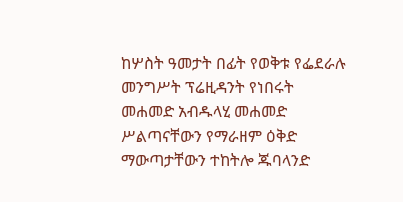ከሦስት ዓመታት በፊት የወቅቱ የፌደራሉ መንግሥት ፕሬዚዳንት የነበሩት መሐመድ አብዱላሂ መሐመድ ሥልጣናቸውን የማራዘም ዕቅድ ማውጣታቸውን ተከትሎ ጁባላንድ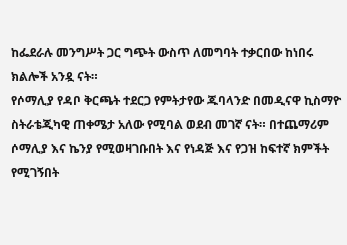ከፌደራሉ መንግሥት ጋር ግጭት ውስጥ ለመግባት ተቃርበው ከነበሩ ክልሎች አንዷ ናት።
የሶማሊያ የዳቦ ቅርጫት ተደርጋ የምትታየው ጁባላንድ በመዲናዋ ኪስማዮ ስትራቴጂካዊ ጠቀሜታ አለው የሚባል ወደብ መገኛ ናት። በተጨማሪም ሶማሊያ እና ኬንያ የሚወዛገቡበት እና የነዳጅ እና የጋዝ ከፍተኛ ክምችት የሚገኝበት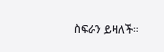ስፍራን ይዛለች።